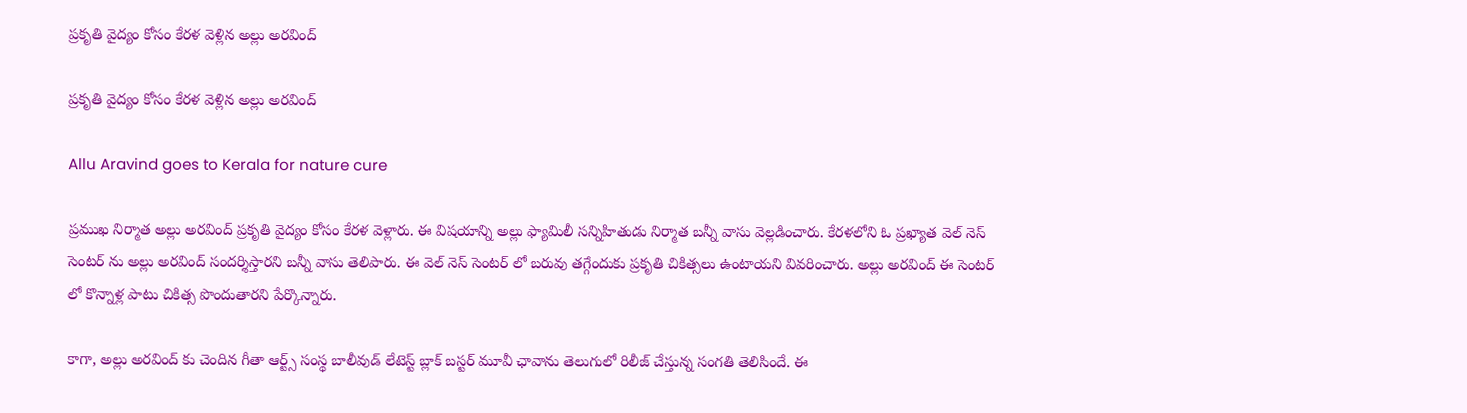ప్రకృతి వైద్యం కోసం కేరళ వెళ్లిన అల్లు అరవింద్

ప్రకృతి వైద్యం కోసం కేరళ వెళ్లిన అల్లు అరవింద్

Allu Aravind goes to Kerala for nature cure

ప్రముఖ నిర్మాత అల్లు అరవింద్ ప్రకృతి వైద్యం కోసం కేరళ వెళ్లారు. ఈ విషయాన్ని అల్లు ఫ్యామిలీ సన్నిహితుడు నిర్మాత బన్నీ వాసు వెల్లడించారు. కేరళలోని ఓ ప్రఖ్యాత వెల్ నెస్ సెంటర్ ను అల్లు అరవింద్ సందర్శిస్తారని బన్నీ వాసు తెలిపారు. ఈ వెల్ నెస్ సెంటర్ లో బరువు తగ్గేందుకు ప్రకృతి చికిత్సలు ఉంటాయని వివరించారు. అల్లు అరవింద్ ఈ సెంటర్ లో కొన్నాళ్ల పాటు చికిత్స పొందుతారని పేర్కొన్నారు.

కాగా, అల్లు అరవింద్ కు చెందిన గీతా ఆర్ట్స్ సంస్థ బాలీవుడ్ లేటెస్ట్ బ్లాక్ బస్టర్ మూవీ ఛావాను తెలుగులో రిలీజ్ చేస్తున్న సంగతి తెలిసిందే. ఈ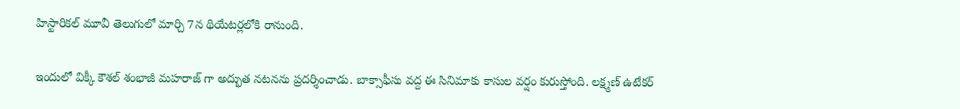హిస్టారికల్ మూవీ తెలుగులో మార్చి 7న థియేటర్లలోకి రానుంది.

ఇందులో విక్కీ కౌశల్ శంభాజీ మహరాజ్ గా అద్భుత నటనను ప్రదర్శించాడు. బాక్సాఫీసు వద్ద ఈ సినిమాకు కాసుల వర్షం కురుస్తోంది. లక్ష్మణ్ ఉటేకర్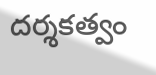దర్శకత్వం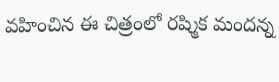వహించిన ఈ చిత్రంలో రష్మిక మందన్న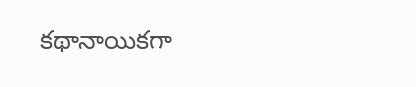కథానాయికగా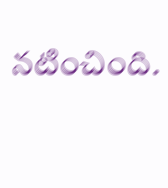నటించింది.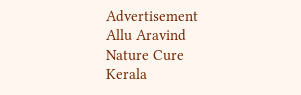Advertisement
Allu Aravind
Nature Cure
Kerala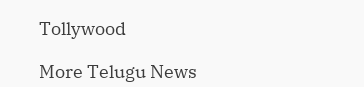Tollywood

More Telugu News